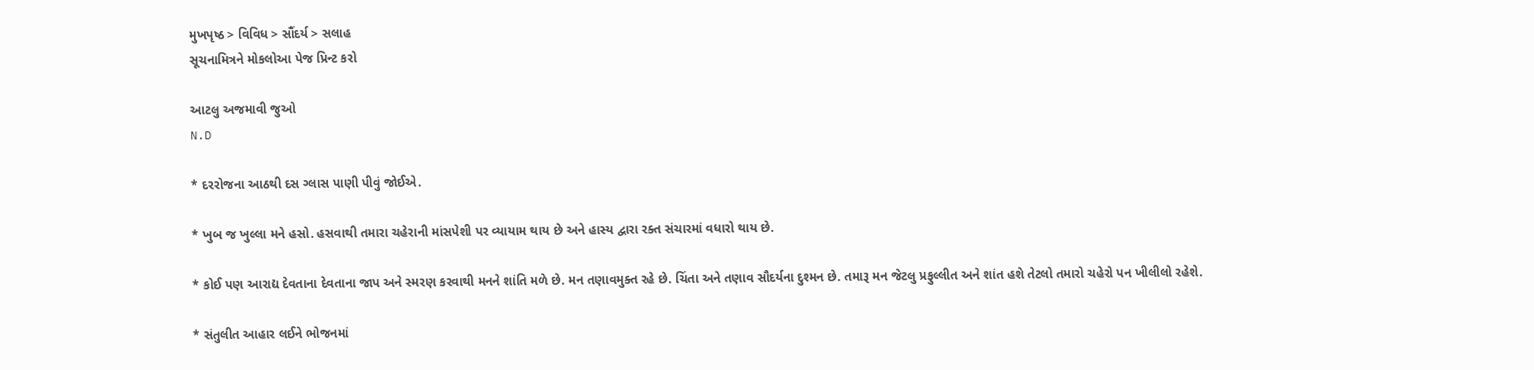મુખપૃષ્ઠ > વિવિધ > સૌંદર્ય > સલાહ
સૂચનામિત્રને મોકલોઆ પેજ પ્રિન્ટ કરો

આટલુ અજમાવી જુઓ
N.D

* દરરોજના આઠથી દસ ગ્લાસ પાણી પીવું જોઈએ.

* ખુબ જ ખુલ્લા મને હસો. હસવાથી તમારા ચહેરાની માંસપેશી પર વ્યાયામ થાય છે અને હાસ્ય દ્વારા રક્ત સંચારમાં વધારો થાય છે.

* કોઈ પણ આરાદ્ય દેવતાના દેવતાના જાપ અને સ્મરણ કરવાથી મનને શાંતિ મળે છે. મન તણાવમુક્ત રહે છે. ચિંતા અને તણાવ સૌદર્યના દુશ્મન છે. તમારૂ મન જેટલુ પ્રફુલ્લીત અને શાંત હશે તેટલો તમારો ચહેરો પન ખીલીલો રહેશે.

* સંતુલીત આહાર લઈને ભોજનમાં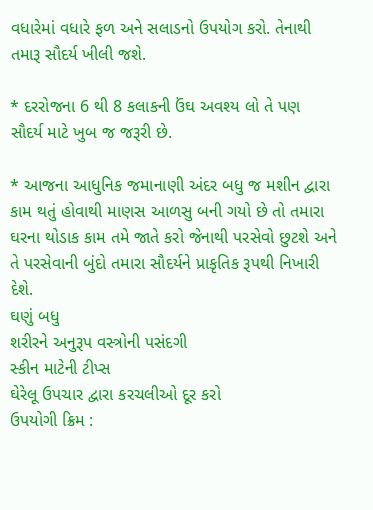વધારેમાં વધારે ફળ અને સલાડનો ઉપયોગ કરો. તેનાથી તમારૂ સૌદર્ય ખીલી જશે.

* દરરોજના 6 થી 8 કલાકની ઉંઘ અવશ્ય લો તે પણ સૌદર્ય માટે ખુબ જ જરૂરી છે.

* આજના આધુનિક જમાનાણી અંદર બધુ જ મશીન દ્વારા કામ થતું હોવાથી માણસ આળસુ બની ગયો છે તો તમારા ઘરના થોડાક કામ તમે જાતે કરો જેનાથી પરસેવો છુટશે અને તે પરસેવાની બુંદો તમારા સૌદર્યને પ્રાકૃતિક રૂપથી નિખારી દેશે.
ઘણું બધુ
શરીરને અનુરૂપ વસ્ત્રોની પસંદગી
સ્કીન માટેની ટીપ્સ
ઘેરેલૂ ઉપચાર દ્વારા કરચલીઓ દૂર કરો
ઉપયોગી ક્રિમ :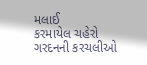મલાઈ
કરમાયેલ ચહેરો
ગરદનની કરચલીઓ